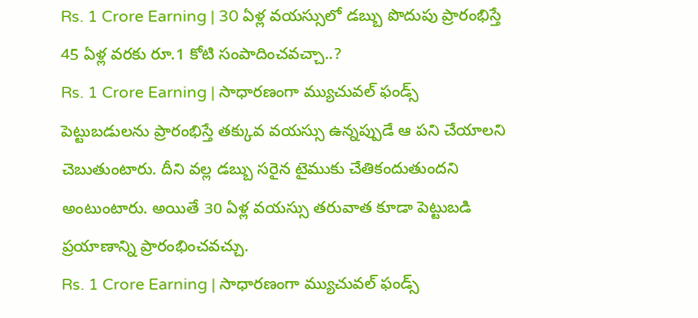Rs. 1 Crore Earning | 30 ఏళ్ల వయస్సులో డబ్బు పొదుపు ప్రారంభిస్తే 45 ఏళ్ల వరకు రూ.1 కోటి సంపాదించవచ్చా..?
Rs. 1 Crore Earning | సాధారణంగా మ్యుచువల్ ఫండ్స్ పెట్టుబడులను ప్రారంభిస్తే తక్కువ వయస్సు ఉన్నప్పుడే ఆ పని చేయాలని చెబుతుంటారు. దీని వల్ల డబ్బు సరైన టైముకు చేతికందుతుందని అంటుంటారు. అయితే 30 ఏళ్ల వయస్సు తరువాత కూడా పెట్టుబడి ప్రయాణాన్ని ప్రారంభించవచ్చు.
Rs. 1 Crore Earning | సాధారణంగా మ్యుచువల్ ఫండ్స్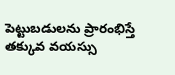పెట్టుబడులను ప్రారంభిస్తే తక్కువ వయస్సు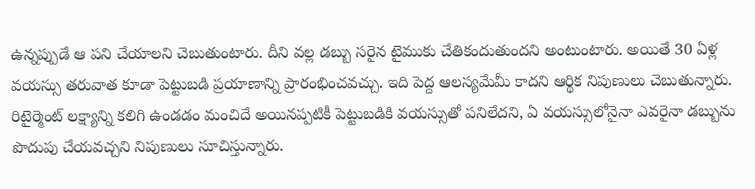ఉన్నప్పుడే ఆ పని చేయాలని చెబుతుంటారు. దీని వల్ల డబ్బు సరైన టైముకు చేతికందుతుందని అంటుంటారు. అయితే 30 ఏళ్ల వయస్సు తరువాత కూడా పెట్టుబడి ప్రయాణాన్ని ప్రారంభించవచ్చు. ఇది పెద్ద ఆలస్యమేమీ కాదని ఆర్థిక నిపుణులు చెబుతున్నారు. రిటైర్మెంట్ లక్ష్యాన్ని కలిగి ఉండడం మంచిదే అయినప్పటికీ పెట్టుబడికి వయస్సుతో పనిలేదని, ఏ వయస్సులోనైనా ఎవరైనా డబ్బును పొదుపు చేయవచ్చని నిపుణులు సూచిస్తున్నారు.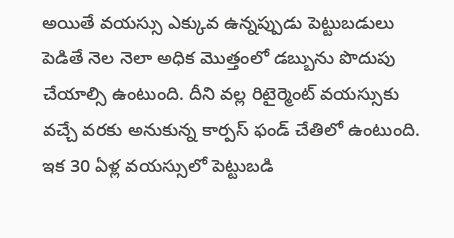అయితే వయస్సు ఎక్కువ ఉన్నప్పుడు పెట్టుబడులు పెడితే నెల నెలా అధిక మొత్తంలో డబ్బును పొదుపు చేయాల్సి ఉంటుంది. దీని వల్ల రిటైర్మెంట్ వయస్సుకు వచ్చే వరకు అనుకున్న కార్పస్ ఫండ్ చేతిలో ఉంటుంది. ఇక 30 ఏళ్ల వయస్సులో పెట్టుబడి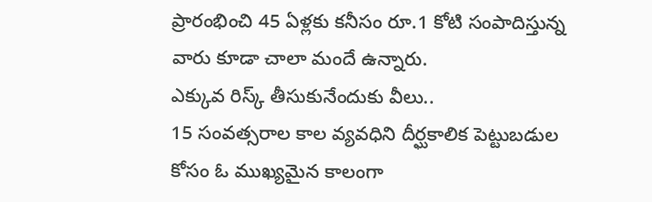ప్రారంభించి 45 ఏళ్లకు కనీసం రూ.1 కోటి సంపాదిస్తున్న వారు కూడా చాలా మందే ఉన్నారు.
ఎక్కువ రిస్క్ తీసుకునేందుకు వీలు..
15 సంవత్సరాల కాల వ్యవధిని దీర్ఘకాలిక పెట్టుబడుల కోసం ఓ ముఖ్యమైన కాలంగా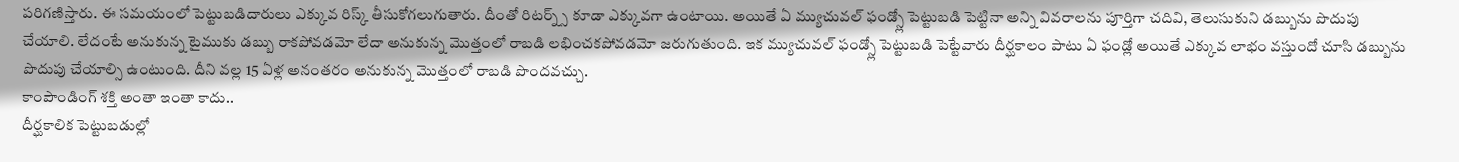పరిగణిస్తారు. ఈ సమయంలో పెట్టుబడిదారులు ఎక్కువ రిస్క్ తీసుకోగలుగుతారు. దీంతో రిటర్న్స్ కూడా ఎక్కువగా ఉంటాయి. అయితే ఏ మ్యుచువల్ ఫండ్స్లో పెట్టుబడి పెట్టినా అన్ని వివరాలను పూర్తిగా చదివి, తెలుసుకుని డబ్బును పొదుపు చేయాలి. లేదంటే అనుకున్న టైముకు డబ్బు రాకపోవడమో లేదా అనుకున్న మొత్తంలో రాబడి లభించకపోవడమో జరుగుతుంది. ఇక మ్యుచువల్ ఫండ్స్లో పెట్టుబడి పెట్టేవారు దీర్ఘకాలం పాటు ఏ ఫండ్లో అయితే ఎక్కువ లాభం వస్తుందో చూసి డబ్బును పొదుపు చేయాల్సి ఉంటుంది. దీని వల్ల 15 ఏళ్ల అనంతరం అనుకున్న మొత్తంలో రాబడి పొందవచ్చు.
కాంపౌండింగ్ శక్తి అంతా ఇంతా కాదు..
దీర్ఘకాలిక పెట్టుబడుల్లో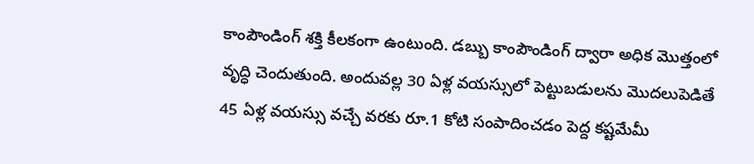కాంపౌండింగ్ శక్తి కీలకంగా ఉంటుంది. డబ్బు కాంపౌండింగ్ ద్వారా అధిక మొత్తంలో వృద్ధి చెందుతుంది. అందువల్ల 30 ఏళ్ల వయస్సులో పెట్టుబడులను మొదలుపెడితే 45 ఏళ్ల వయస్సు వచ్చే వరకు రూ.1 కోటి సంపాదించడం పెద్ద కష్టమేమీ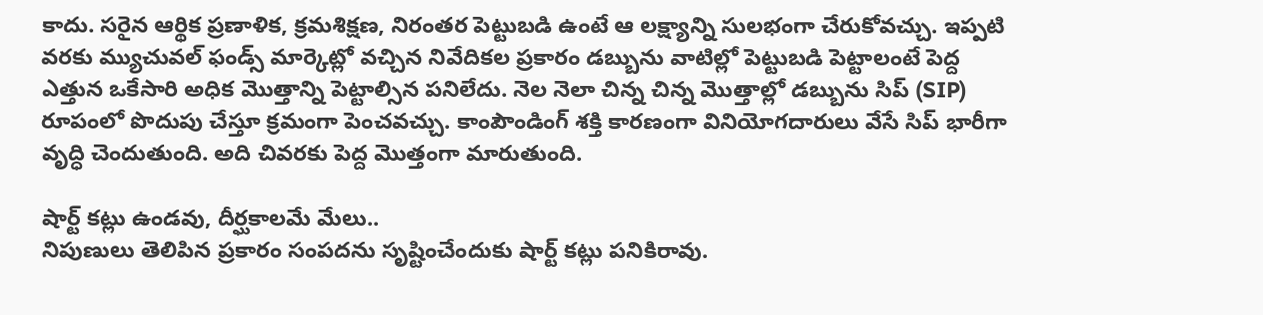కాదు. సరైన ఆర్థిక ప్రణాళిక, క్రమశిక్షణ, నిరంతర పెట్టుబడి ఉంటే ఆ లక్ష్యాన్ని సులభంగా చేరుకోవచ్చు. ఇప్పటి వరకు మ్యుచువల్ ఫండ్స్ మార్కెట్లో వచ్చిన నివేదికల ప్రకారం డబ్బును వాటిల్లో పెట్టుబడి పెట్టాలంటే పెద్ద ఎత్తున ఒకేసారి అధిక మొత్తాన్ని పెట్టాల్సిన పనిలేదు. నెల నెలా చిన్న చిన్న మొత్తాల్లో డబ్బును సిప్ (SIP) రూపంలో పొదుపు చేస్తూ క్రమంగా పెంచవచ్చు. కాంపౌండింగ్ శక్తి కారణంగా వినియోగదారులు వేసే సిప్ భారీగా వృద్ధి చెందుతుంది. అది చివరకు పెద్ద మొత్తంగా మారుతుంది.

షార్ట్ కట్లు ఉండవు, దీర్ఘకాలమే మేలు..
నిపుణులు తెలిపిన ప్రకారం సంపదను సృష్టించేందుకు షార్ట్ కట్లు పనికిరావు.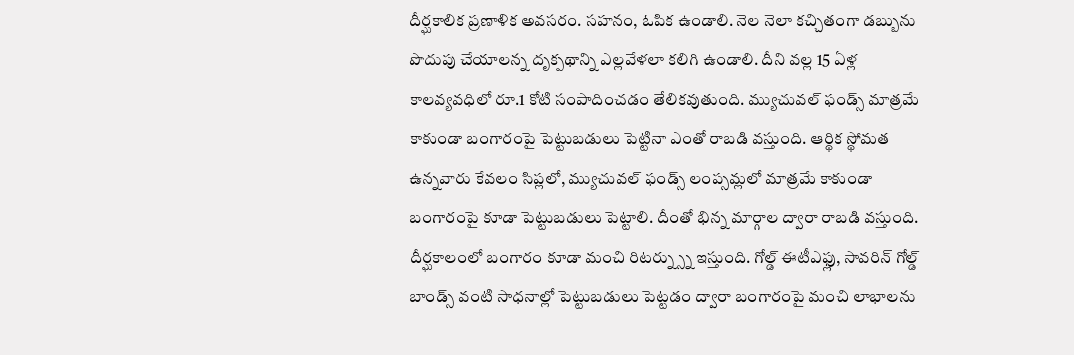దీర్ఘకాలిక ప్రణాళిక అవసరం. సహనం, ఓపిక ఉండాలి. నెల నెలా కచ్చితంగా డబ్బును పొదుపు చేయాలన్న దృక్పథాన్ని ఎల్లవేళలా కలిగి ఉండాలి. దీని వల్ల 15 ఏళ్ల కాలవ్యవధిలో రూ.1 కోటి సంపాదించడం తేలికవుతుంది. మ్యుచువల్ ఫండ్స్ మాత్రమే కాకుండా బంగారంపై పెట్టుబడులు పెట్టినా ఎంతో రాబడి వస్తుంది. ఆర్థిక స్థోమత ఉన్నవారు కేవలం సిప్లలో, మ్యుచువల్ ఫండ్స్ లంప్సమ్లలో మాత్రమే కాకుండా బంగారంపై కూడా పెట్టుబడులు పెట్టాలి. దీంతో భిన్న మార్గాల ద్వారా రాబడి వస్తుంది. దీర్ఘకాలంలో బంగారం కూడా మంచి రిటర్న్స్ను ఇస్తుంది. గోల్డ్ ఈటీఎఫ్లు, సావరిన్ గోల్డ్ బాండ్స్ వంటి సాధనాల్లో పెట్టుబడులు పెట్టడం ద్వారా బంగారంపై మంచి లాభాలను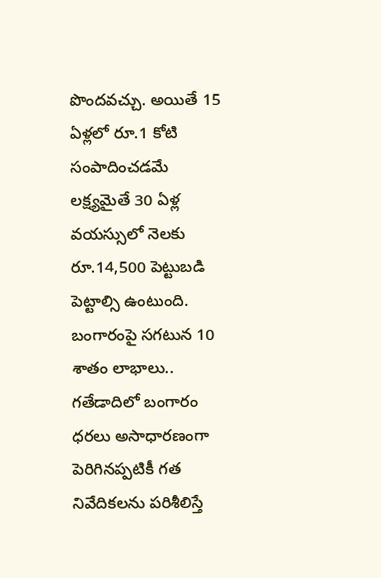పొందవచ్చు. అయితే 15 ఏళ్లలో రూ.1 కోటి సంపాదించడమే లక్ష్యమైతే 30 ఏళ్ల వయస్సులో నెలకు రూ.14,500 పెట్టుబడి పెట్టాల్సి ఉంటుంది.
బంగారంపై సగటున 10 శాతం లాభాలు..
గతేడాదిలో బంగారం ధరలు అసాధారణంగా పెరిగినప్పటికీ గత నివేదికలను పరిశీలిస్తే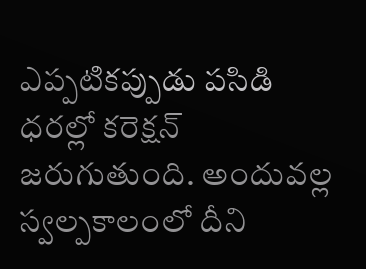ఎప్పటికప్పుడు పసిడి ధరల్లో కరెక్షన్ జరుగుతుంది. అందువల్ల స్వల్పకాలంలో దీని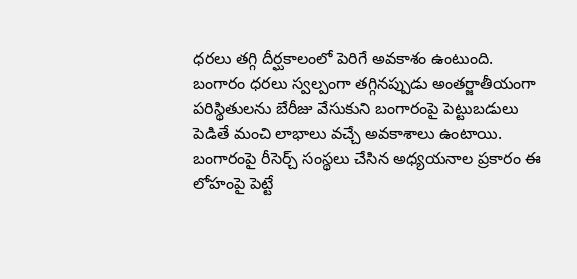ధరలు తగ్గి దీర్ఘకాలంలో పెరిగే అవకాశం ఉంటుంది. బంగారం ధరలు స్వల్పంగా తగ్గినప్పుడు అంతర్జాతీయంగా పరిస్థితులను బేరీజు వేసుకుని బంగారంపై పెట్టుబడులు పెడితే మంచి లాభాలు వచ్చే అవకాశాలు ఉంటాయి. బంగారంపై రీసెర్చ్ సంస్థలు చేసిన అధ్యయనాల ప్రకారం ఈ లోహంపై పెట్టే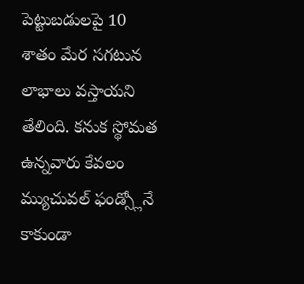పెట్టుబడులపై 10 శాతం మేర సగటున లాభాలు వస్తాయని తేలింది. కనుక స్థోమత ఉన్నవారు కేవలం మ్యుచువల్ ఫండ్స్లోనే కాకుండా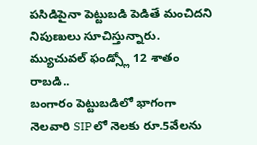పసిడిపైనా పెట్టుబడి పెడితే మంచిదని నిపుణులు సూచిస్తున్నారు.
మ్యుచువల్ ఫండ్స్లో 12 శాతం రాబడి..
బంగారం పెట్టుబడిలో భాగంగా నెలవారి SIPలో నెలకు రూ.5వేలను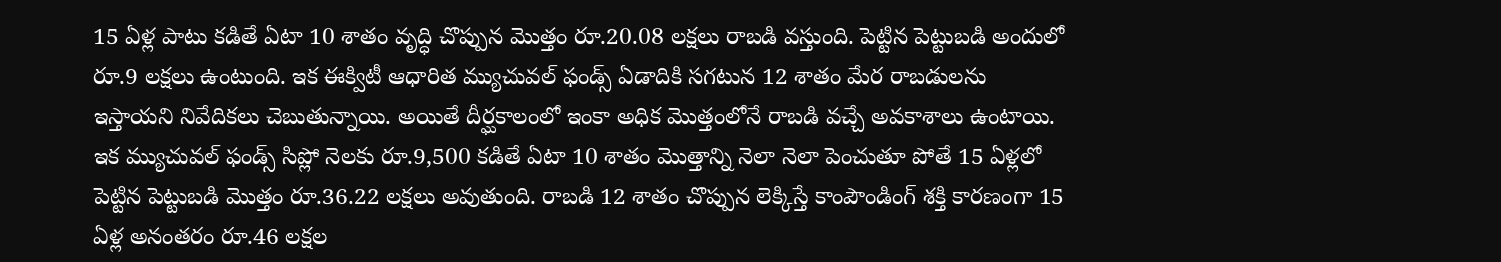15 ఏళ్ల పాటు కడితే ఏటా 10 శాతం వృద్ధి చొప్పున మొత్తం రూ.20.08 లక్షలు రాబడి వస్తుంది. పెట్టిన పెట్టుబడి అందులో రూ.9 లక్షలు ఉంటుంది. ఇక ఈక్విటీ ఆధారిత మ్యుచువల్ ఫండ్స్ ఏడాదికి సగటున 12 శాతం మేర రాబడులను ఇస్తాయని నివేదికలు చెబుతున్నాయి. అయితే దీర్ఘకాలంలో ఇంకా అధిక మొత్తంలోనే రాబడి వచ్చే అవకాశాలు ఉంటాయి. ఇక మ్యుచువల్ ఫండ్స్ సిప్లో నెలకు రూ.9,500 కడితే ఏటా 10 శాతం మొత్తాన్ని నెలా నెలా పెంచుతూ పోతే 15 ఏళ్లలో పెట్టిన పెట్టుబడి మొత్తం రూ.36.22 లక్షలు అవుతుంది. రాబడి 12 శాతం చొప్పున లెక్కిస్తే కాంపౌండింగ్ శక్తి కారణంగా 15 ఏళ్ల అనంతరం రూ.46 లక్షల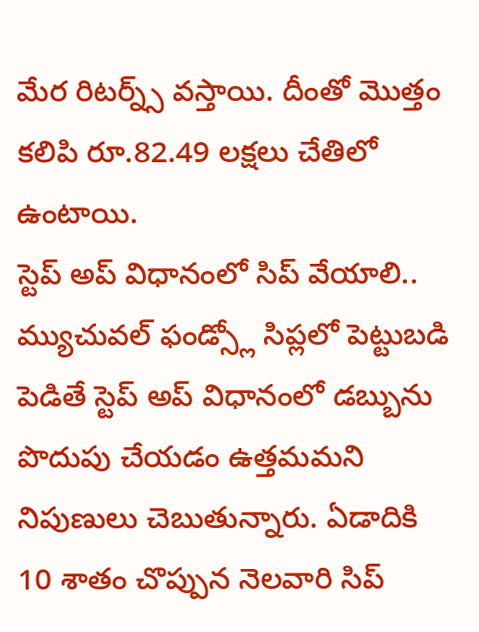మేర రిటర్న్స్ వస్తాయి. దీంతో మొత్తం కలిపి రూ.82.49 లక్షలు చేతిలో ఉంటాయి.
స్టెప్ అప్ విధానంలో సిప్ వేయాలి..
మ్యుచువల్ ఫండ్స్లో సిప్లలో పెట్టుబడి పెడితే స్టెప్ అప్ విధానంలో డబ్బును పొదుపు చేయడం ఉత్తమమని నిపుణులు చెబుతున్నారు. ఏడాదికి 10 శాతం చొప్పున నెలవారి సిప్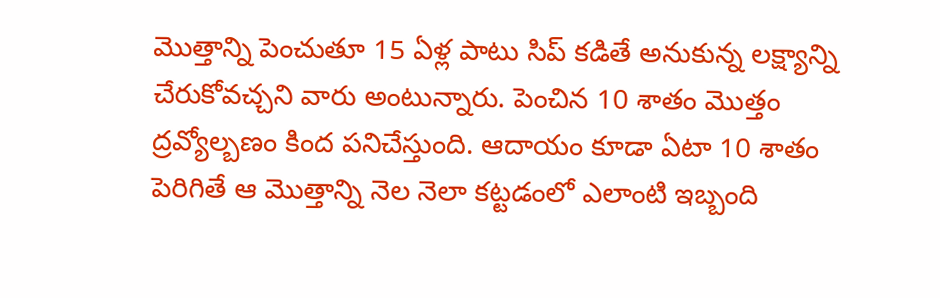మొత్తాన్ని పెంచుతూ 15 ఏళ్ల పాటు సిప్ కడితే అనుకున్న లక్ష్యాన్ని చేరుకోవచ్చని వారు అంటున్నారు. పెంచిన 10 శాతం మొత్తం ద్రవ్యోల్బణం కింద పనిచేస్తుంది. ఆదాయం కూడా ఏటా 10 శాతం పెరిగితే ఆ మొత్తాన్ని నెల నెలా కట్టడంలో ఎలాంటి ఇబ్బంది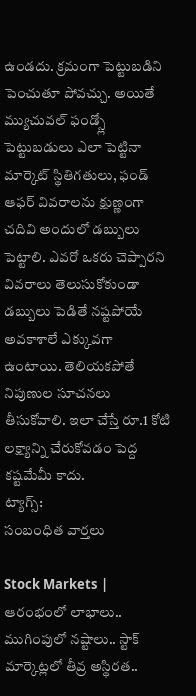ఉండదు. క్రమంగా పెట్టుబడిని పెంచుతూ పోవచ్చు. అయితే మ్యుచువల్ ఫండ్స్లో పెట్టుబడులు ఎలా పెట్టినా మార్కెట్ స్థితిగతులు, ఫండ్ ఆఫర్ వివరాలను క్షుణ్ణంగా చదివి అందులో డబ్బులు పెట్టాలి. ఎవరో ఒకరు చెప్పారని వివరాలు తెలుసుకోకుండా డబ్బులు పెడితే నష్టపోయే అవకాశాలే ఎక్కువగా ఉంటాయి. తెలియకపోతే నిపుణుల సూచనలు తీసుకోవాలి. ఇలా చేస్తే రూ.1 కోటి లక్ష్యాన్ని చేరుకోవడం పెద్ద కష్టమేమీ కాదు.
ట్యాగ్స్:
సంబంధిత వార్తలు

Stock Markets | ఆరంభంలో లాభాలు.. ముగింపులో నష్టాలు.. స్టాక్ మార్కెట్లలో తీవ్ర అస్థిరత..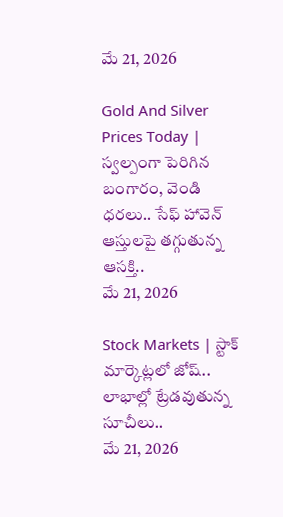మే 21, 2026

Gold And Silver Prices Today | స్వల్పంగా పెరిగిన బంగారం, వెండి ధరలు.. సేఫ్ హావెన్ ఆస్తులపై తగ్గుతున్న ఆసక్తి..
మే 21, 2026

Stock Markets | స్టాక్ మార్కెట్లలో జోష్.. లాభాల్లో ట్రేడవుతున్న సూచీలు..
మే 21, 2026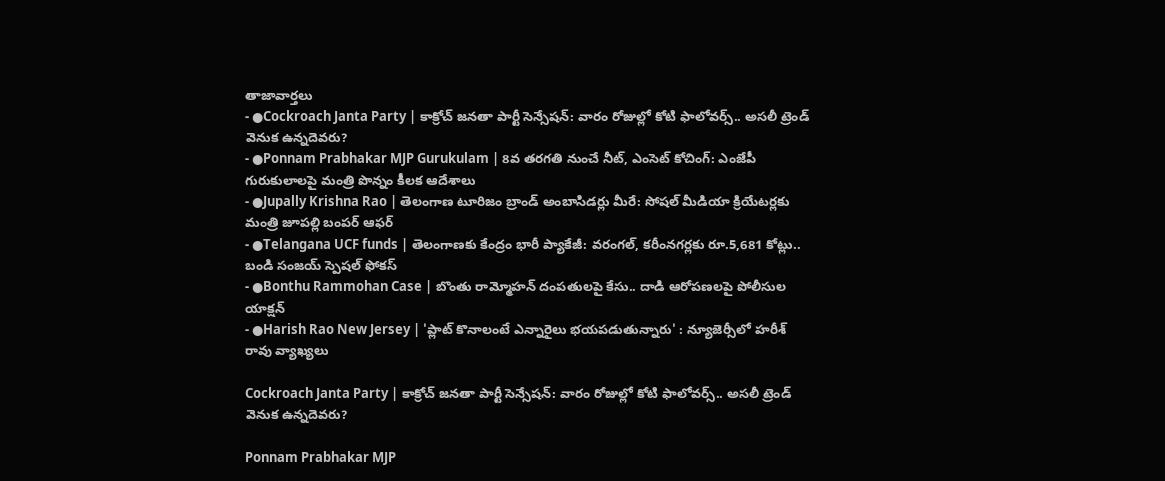తాజావార్తలు
- ●Cockroach Janta Party | కాక్రోచ్ జనతా పార్టీ సెన్సేషన్: వారం రోజుల్లో కోటి ఫాలోవర్స్.. అసలీ ట్రెండ్ వెనుక ఉన్నదెవరు?
- ●Ponnam Prabhakar MJP Gurukulam | 8వ తరగతి నుంచే నీట్, ఎంసెట్ కోచింగ్: ఎంజేపీ గురుకులాలపై మంత్రి పొన్నం కీలక ఆదేశాలు
- ●Jupally Krishna Rao | తెలంగాణ టూరిజం బ్రాండ్ అంబాసిడర్లు మీరే: సోషల్ మీడియా క్రియేటర్లకు మంత్రి జూపల్లి బంపర్ ఆఫర్
- ●Telangana UCF funds | తెలంగాణకు కేంద్రం భారీ ప్యాకేజీ: వరంగల్, కరీంనగర్లకు రూ.5,681 కోట్లు.. బండి సంజయ్ స్పెషల్ ఫోకస్
- ●Bonthu Rammohan Case | బొంతు రామ్మోహన్ దంపతులపై కేసు.. దాడి ఆరోపణలపై పోలీసుల యాక్షన్
- ●Harish Rao New Jersey | 'ప్లాట్ కొనాలంటే ఎన్నారైలు భయపడుతున్నారు' : న్యూజెర్సీలో హరీశ్ రావు వ్యాఖ్యలు

Cockroach Janta Party | కాక్రోచ్ జనతా పార్టీ సెన్సేషన్: వారం రోజుల్లో కోటి ఫాలోవర్స్.. అసలీ ట్రెండ్ వెనుక ఉన్నదెవరు?

Ponnam Prabhakar MJP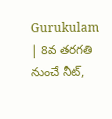Gurukulam | 8వ తరగతి నుంచే నీట్,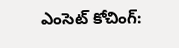ఎంసెట్ కోచింగ్: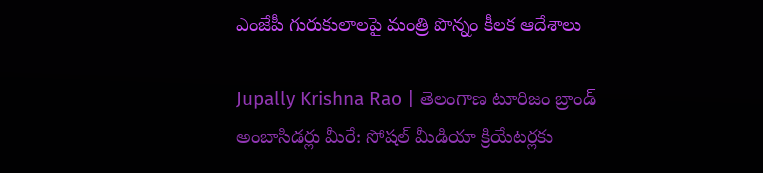ఎంజేపీ గురుకులాలపై మంత్రి పొన్నం కీలక ఆదేశాలు

Jupally Krishna Rao | తెలంగాణ టూరిజం బ్రాండ్ అంబాసిడర్లు మీరే: సోషల్ మీడియా క్రియేటర్లకు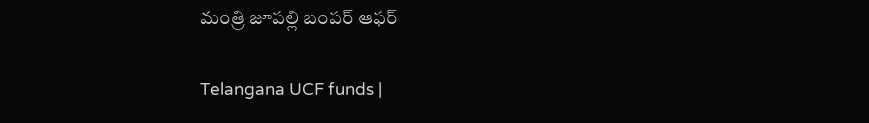మంత్రి జూపల్లి బంపర్ ఆఫర్

Telangana UCF funds |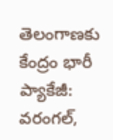తెలంగాణకు కేంద్రం భారీ ప్యాకేజీ: వరంగల్,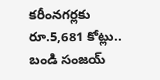కరీంనగర్లకు రూ.5,681 కోట్లు.. బండి సంజయ్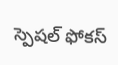స్పెషల్ ఫోకస్